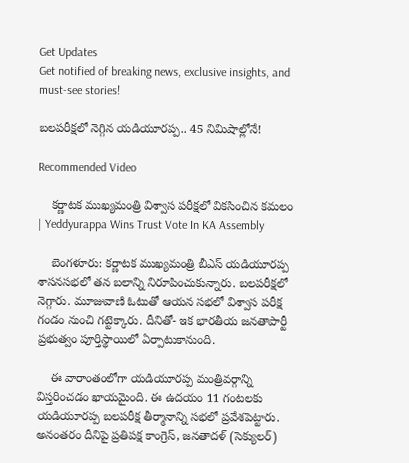Get Updates
Get notified of breaking news, exclusive insights, and must-see stories!

బలపరీక్షలో నెగ్గిన యడియూరప్ప.. 45 నిమిషాల్లోనే!

Recommended Video

    కర్ణాటక ముఖ్యమంత్రి విశ్వాస పరీక్షలో వికసించిన కమలం | Yeddyurappa Wins Trust Vote In KA Assembly

    బెంగ‌ళూరు: కర్ణాటక ముఖ్యమంత్రి బీఎస్ య‌డియూర‌ప్ప శాసనసభలో తన బలాన్ని నిరూపించుకున్నారు. బలపరీక్షలో నెగ్గారు. మూజువాణి ఓటుతో ఆయన సభలో విశ్వాస పరీక్ష గండం నుంచి గట్టెక్కారు. దీనితో- ఇక భారతీయ జనతాపార్టీ ప్రభుత్వం పూర్తిస్థాయిలో ఏర్పాటుకానుంది.

    ఈ వారాంతంలోగా యడియూరప్ప మంత్రివర్గాన్ని విస్తరించడం ఖాయమైంది. ఈ ఉదయం 11 గంటలకు యడియూరప్ప బలపరీక్ష తీర్మానాన్ని సభలో ప్రవేశపెట్టారు. అనంతరం దీనిపై ప్రతిపక్ష కాంగ్రెస్, జనతాదళ్ (సెక్యులర్)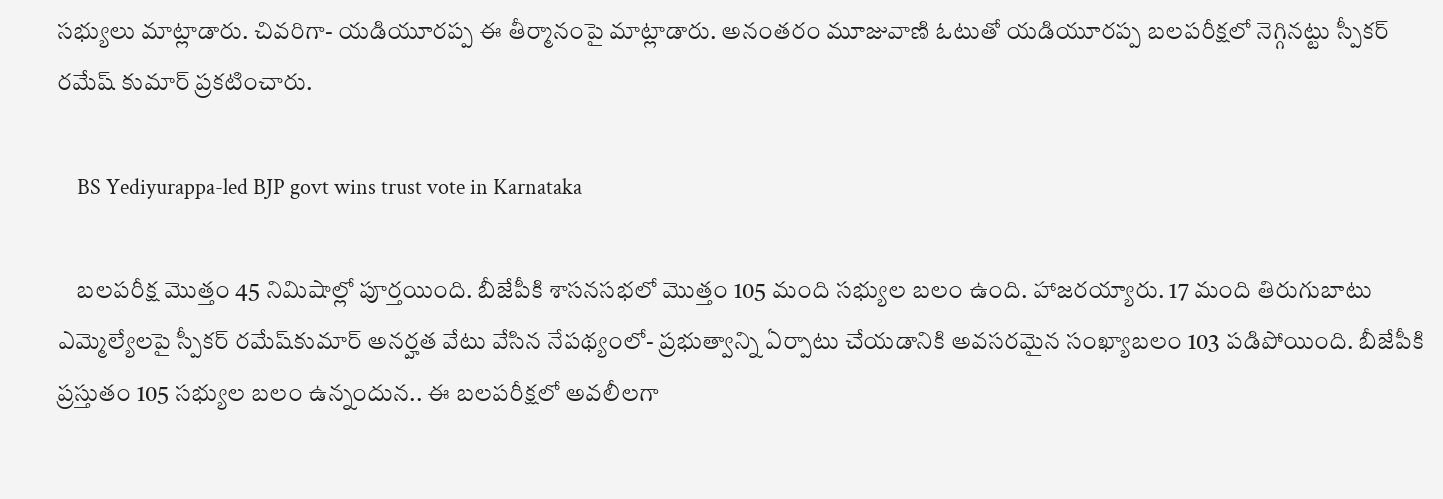సభ్యులు మాట్లాడారు. చివరిగా- యడియూరప్ప ఈ తీర్మానంపై మాట్లాడారు. అనంతరం మూజువాణి ఓటుతో యడియూరప్ప బలపరీక్షలో నెగ్గినట్టు స్పీకర్ రమేష్ కుమార్ ప్రకటించారు.

    BS Yediyurappa-led BJP govt wins trust vote in Karnataka

    బలపరీక్ష మొత్తం 45 నిమిషాల్లో పూర్తయింది. బీజేపీకి శాసనసభలో మొత్తం 105 మంది సభ్యుల బలం ఉంది. హాజ‌ర‌య్యారు. 17 మంది తిరుగుబాటు ఎమ్మెల్యేల‌పై స్పీక‌ర్ ర‌మేష్‌కుమార్ అన‌ర్హ‌త వేటు వేసిన నేప‌థ్యంలో- ప్ర‌భుత్వాన్ని ఏర్పాటు చేయ‌డానికి అవ‌స‌ర‌మైన సంఖ్యాబ‌లం 103 ప‌డిపోయింది. బీజేపీకి ప్ర‌స్తుతం 105 స‌భ్యుల బ‌లం ఉన్నందున‌.. ఈ బ‌ల‌ప‌రీక్ష‌లో అవలీలగా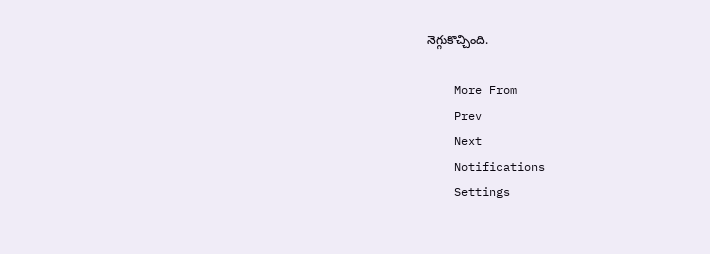నెగ్గుకొచ్చింది.

    More From
    Prev
    Next
    Notifications
    Settings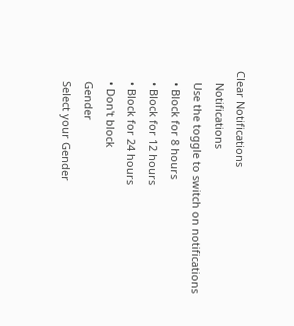Clear Notifications
    Notifications
    Use the toggle to switch on notifications
    • Block for 8 hours
    • Block for 12 hours
    • Block for 24 hours
    • Don't block
    Gender
    Select your Gender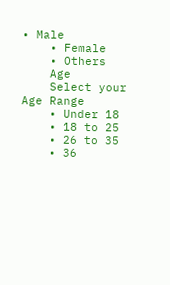• Male
    • Female
    • Others
    Age
    Select your Age Range
    • Under 18
    • 18 to 25
    • 26 to 35
    • 36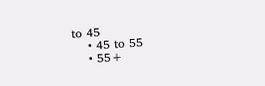to 45
    • 45 to 55
    • 55+